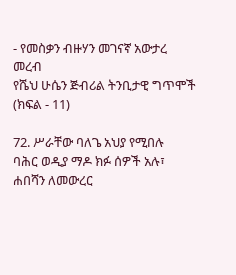- የመስቃን ብዙሃን መገናኛ አውታረ መረብ
የሼህ ሁሴን ጅብሪል ትንቢታዊ ግጥሞች (ክፍል - 11)

72. ሥራቸው ባለጌ አህያ የሚበሉ
ባሕር ወዲያ ማዶ ክፉ ሰዎች አሉ፣
ሐበሻን ለመውረር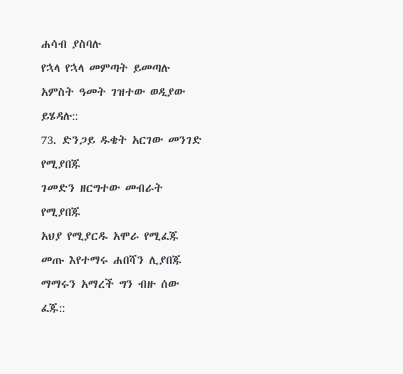ሐሳብ ያስባሉ
የኋላ የኋላ መምጣት ይመጣሉ
አምስት ዓመት ገዝተው ወዲያው ይሄዳሉ::
73. ድንጋይ ዱቄት አርገው መንገድ የሚያበጁ
ገመድን ዘርግተው መብራት የሚያበጁ
አህያ የሚያርዱ አሞራ የሚፈጁ
መጡ እየተማሩ ሐበሻን ሊያበጁ
ማማሩን አማረች ግን ብዙ ሰው ፈጁ::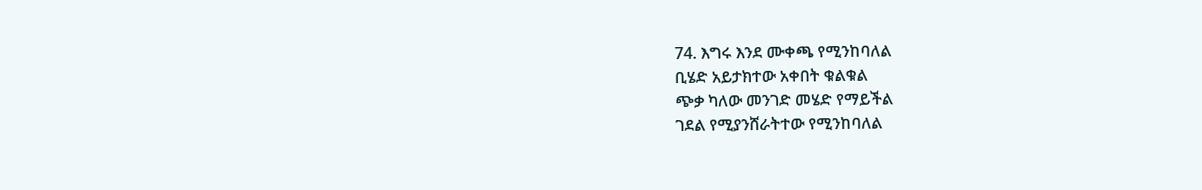74. እግሩ እንደ ሙቀጫ የሚንከባለል
ቢሄድ አይታክተው አቀበት ቁልቁል
ጭቃ ካለው መንገድ መሄድ የማይችል
ገደል የሚያንሸራትተው የሚንከባለል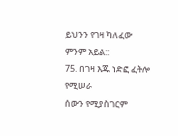ይህንን የገዛ ካለፈው ምንም አይል::
75. በገዛ እጁ ነድፎ ፈትሎ የሚሠራ
ሰውን የሚያስገርም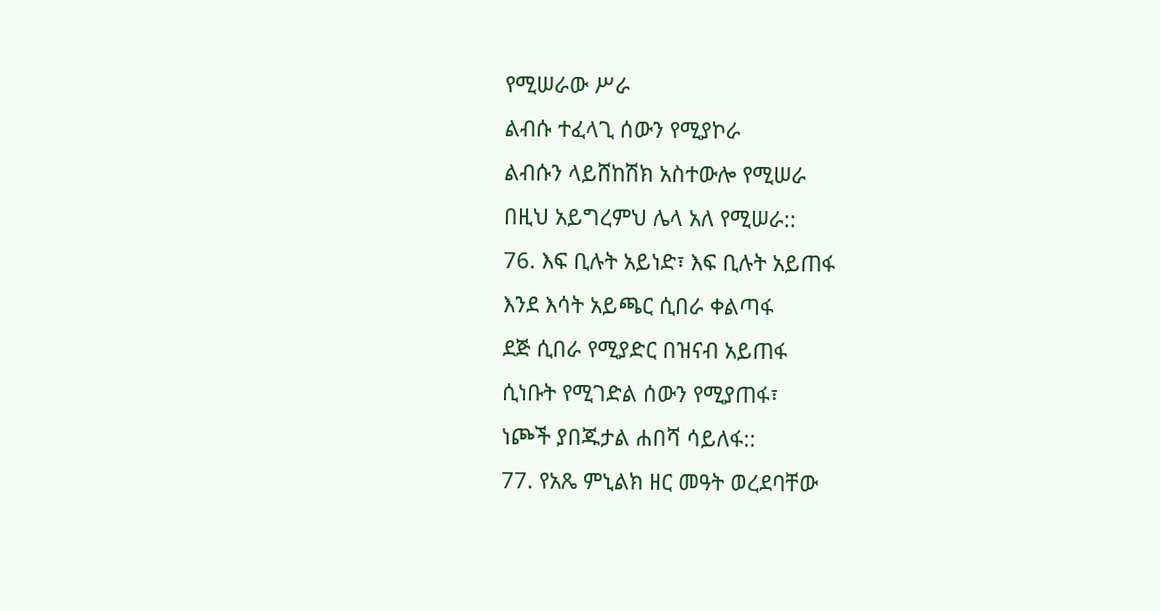የሚሠራው ሥራ
ልብሱ ተፈላጊ ሰውን የሚያኮራ
ልብሱን ላይሸከሽክ አስተውሎ የሚሠራ
በዚህ አይግረምህ ሌላ አለ የሚሠራ::
76. እፍ ቢሉት አይነድ፣ እፍ ቢሉት አይጠፋ
እንደ እሳት አይጫር ሲበራ ቀልጣፋ
ደጅ ሲበራ የሚያድር በዝናብ አይጠፋ
ሲነቡት የሚገድል ሰውን የሚያጠፋ፣
ነጮች ያበጁታል ሐበሻ ሳይለፋ::
77. የአጼ ምኒልክ ዘር መዓት ወረደባቸው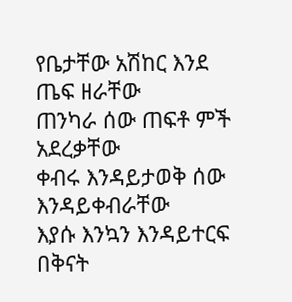የቤታቸው አሽከር እንደ ጤፍ ዘራቸው
ጠንካራ ሰው ጠፍቶ ምች አደረቃቸው
ቀብሩ እንዳይታወቅ ሰው እንዳይቀብራቸው
እያሱ እንኳን እንዳይተርፍ በቅናት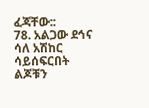ፈጃቸው::
78. አልጋው ደኅና ሳለ አሽከር ሳይሰፍርበት
ልጆቹን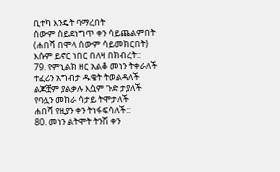ቢተካ እንዴት ባማረበት
ሰውም ስይደነግጥ ቀን ሳይጨልምበት
(ሐበሻ በሞላ ሰውም ሳይመክርበት)
እሱም ይኖር ነበር በለዛ በክብረት::
79. የምኒልክ ዘር አልቆ መነን ትቀራለች
ተፈሪን አግብታ ዱቄት ትወልዳለች
ልጆቿም ያልቃሉ እሷም ጉድ ታያለች
የባሏን መከራ ሳታይ ትሞታለች
ሐበሻ የዚያን ቀን ትነፋፍሳለች::
80. መነን ልትሞት ትንሽ ቀን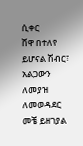ሲቀር
ሸዋ በተለየ ይሆናል ሽብር፣
አልጋውን ለመያዝ ለመወዳደር
መቼ ይዘገያል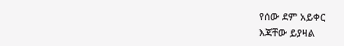የሰው ደም አይቀር
እጃቸው ይያዛል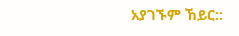አያገኙም ኸይር::